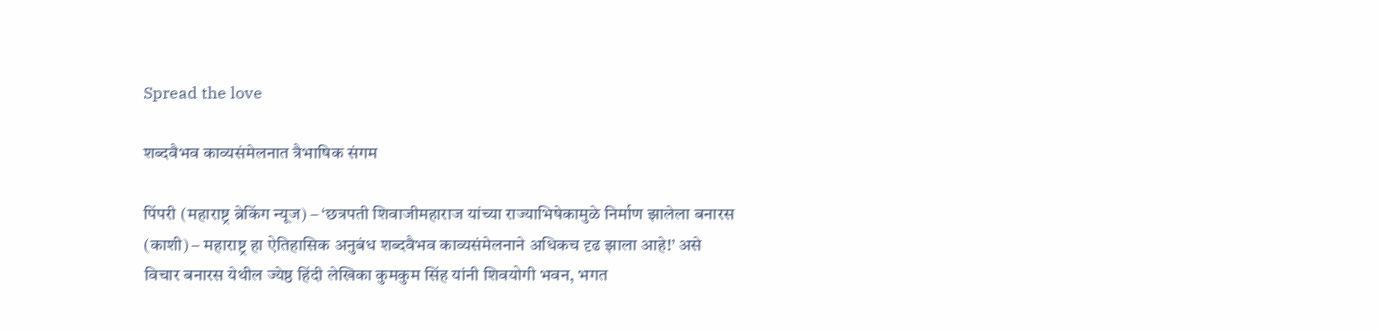Spread the love

शब्दवैभव काव्यसंमेलनात त्रैभाषिक संगम

पिंपरी (महाराष्ट्र ब्रेकिंग न्यूज) – ‘छत्रपती शिवाजीमहाराज यांच्या राज्याभिषेकामुळे निर्माण झालेला बनारस (काशी) – महाराष्ट्र हा ऐतिहासिक अनुबंध शब्दवैभव काव्यसंमेलनाने अधिकच दृढ झाला आहे!’ असे विचार बनारस येथील ज्येष्ठ हिंदी लेखिका कुमकुम सिंह यांनी शिवयोगी भवन, भगत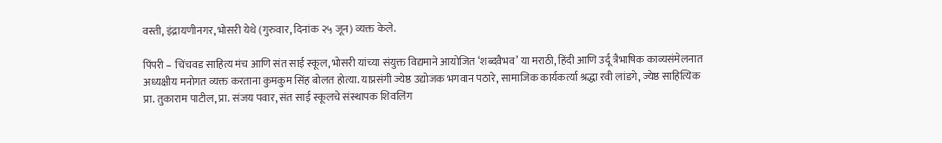वस्ती, इंद्रायणीनगर, भोसरी येथे (गुरुवार, दिनांक २५ जून) व्यक्त केले.

पिंपरी – चिंचवड साहित्य मंच आणि संत साई स्कूल, भोसरी यांच्या संयुक्त विद्यमाने आयोजित ‘शब्दवैभव’ या मराठी, हिंदी आणि उर्दू त्रैभाषिक काव्यसंमेलनात अध्यक्षीय मनोगत व्यक्त करताना कुमकुम सिंह बोलत होत्या. याप्रसंगी ज्येष्ठ उद्योजक भगवान पठारे, सामाजिक कार्यकर्त्या श्रद्धा रवी लांडगे, ज्येष्ठ साहित्यिक प्रा. तुकाराम पाटील, प्रा. संजय पवार, संत साई स्कूलचे संस्थापक शिवलिंग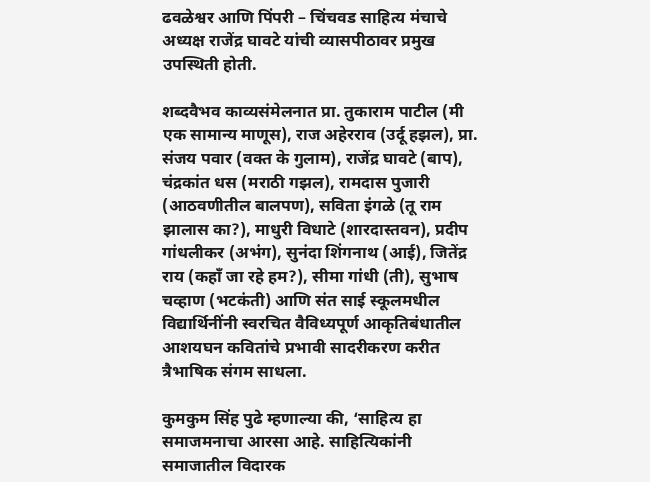ढवळेश्वर आणि पिंपरी – चिंचवड साहित्य मंचाचे अध्यक्ष राजेंद्र घावटे यांची व्यासपीठावर प्रमुख उपस्थिती होती.

शब्दवैभव काव्यसंमेलनात प्रा. तुकाराम पाटील (मी एक सामान्य माणूस), राज अहेरराव (उर्दू हझल), प्रा. संजय पवार (वक्त के गुलाम), राजेंद्र घावटे (बाप), चंद्रकांत धस (मराठी गझल), रामदास पुजारी (आठवणीतील बालपण), सविता इंगळे (तू राम झालास का?), माधुरी विधाटे (शारदास्तवन), प्रदीप गांधलीकर (अभंग), सुनंदा शिंगनाथ (आई), जितेंद्र राय (कहाँ जा रहे हम?), सीमा गांधी (ती), सुभाष चव्हाण (भटकंती) आणि संत साई स्कूलमधील विद्यार्थिनींनी स्वरचित वैविध्यपूर्ण आकृतिबंधातील आशयघन कवितांचे प्रभावी सादरीकरण करीत त्रैभाषिक संगम साधला.

कुमकुम सिंह पुढे म्हणाल्या की, ‘साहित्य हा समाजमनाचा आरसा आहे. साहित्यिकांनी समाजातील विदारक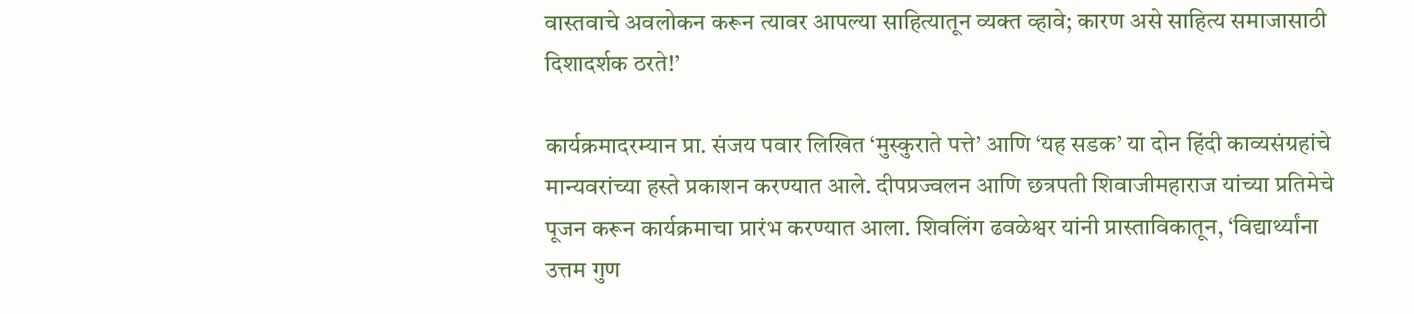वास्तवाचे अवलोकन करून त्यावर आपल्या साहित्यातून व्यक्त व्हावे; कारण असे साहित्य समाजासाठी दिशादर्शक ठरते!’

कार्यक्रमादरम्यान प्रा. संजय पवार लिखित ‘मुस्कुराते पत्ते’ आणि ‘यह सडक’ या दोन हिंदी काव्यसंग्रहांचे मान्यवरांच्या हस्ते प्रकाशन करण्यात आले. दीपप्रज्वलन आणि छत्रपती शिवाजीमहाराज यांच्या प्रतिमेचे पूजन करून कार्यक्रमाचा प्रारंभ करण्यात आला. शिवलिंग ढवळेश्वर यांनी प्रास्ताविकातून, ‘विद्यार्थ्यांना उत्तम गुण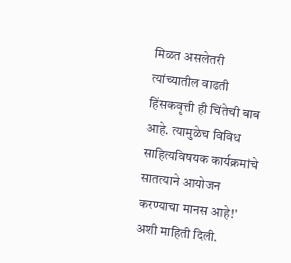मिळत असलेतरी त्यांच्यातील वाढती हिंसकवृत्ती ही चिंतेची बाब आहे. त्यामुळेच विविध साहित्यविषयक कार्यक्रमांचे सातत्याने आयोजन करण्याचा मानस आहे!’ अशी माहिती दिली.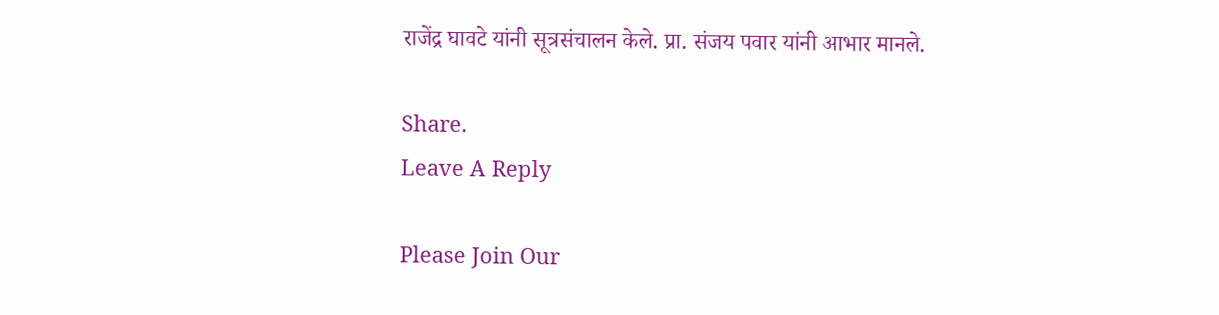राजेंद्र घावटे यांनी सूत्रसंचालन केले. प्रा. संजय पवार यांनी आभार मानले.

Share.
Leave A Reply

Please Join Our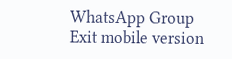WhatsApp Group
Exit mobile version